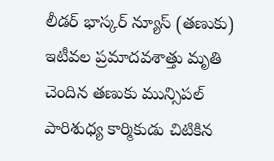లీడర్ భాస్కర్ న్యూస్ (తణుకు) ఇటీవల ప్రమాదవశాత్తు మృతి చెందిన తణుకు మున్సిపల్ పారిశుధ్య కార్మికుడు చిటికిన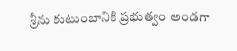శ్రీను కుటుంబానికి ప్రభుత్వం అండగా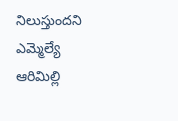నిలుస్తుందని ఎమ్మెల్యే ఆరిమిల్లి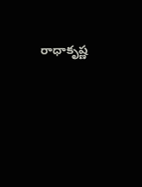రాధాకృష్ణ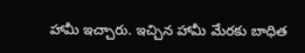హామీ ఇచ్చారు. ఇచ్చిన హామీ మేరకు బాధిత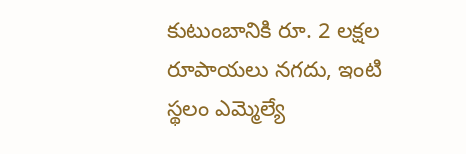కుటుంబానికి రూ. 2 లక్షల రూపాయలు నగదు, ఇంటి స్థలం ఎమ్మెల్యే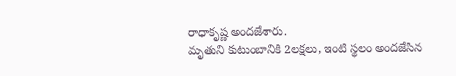రాధాకృష్ణ అందజేశారు.
మృతుని కుటుంబానికి 2లక్షలు, ఇంటి స్థలం అందజేసిన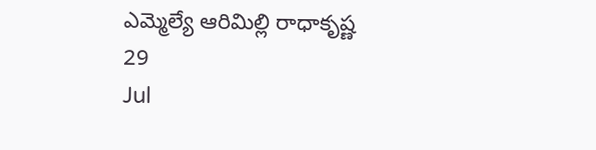ఎమ్మెల్యే ఆరిమిల్లి రాధాకృష్ణ
29
Jul